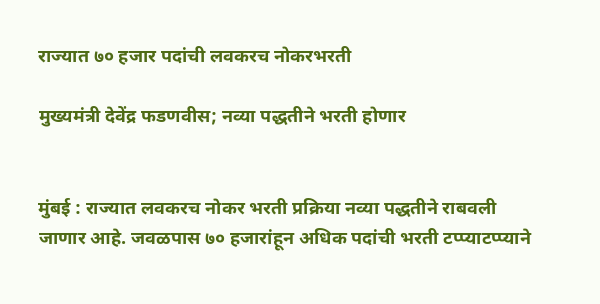राज्यात ७० हजार पदांची लवकरच नोकरभरती

मुख्यमंत्री देवेंद्र फडणवीस; नव्या पद्धतीने भरती होणार


मुंबई : राज्यात लवकरच नोकर भरती प्रक्रिया नव्या पद्धतीने राबवली जाणार आहे. जवळपास ७० हजारांहून अधिक पदांची भरती टप्प्याटप्प्याने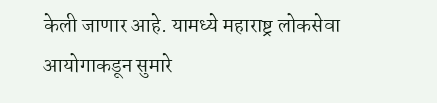केली जाणार आहे. यामध्ये महाराष्ट्र लोकसेवा आयोगाकडून सुमारे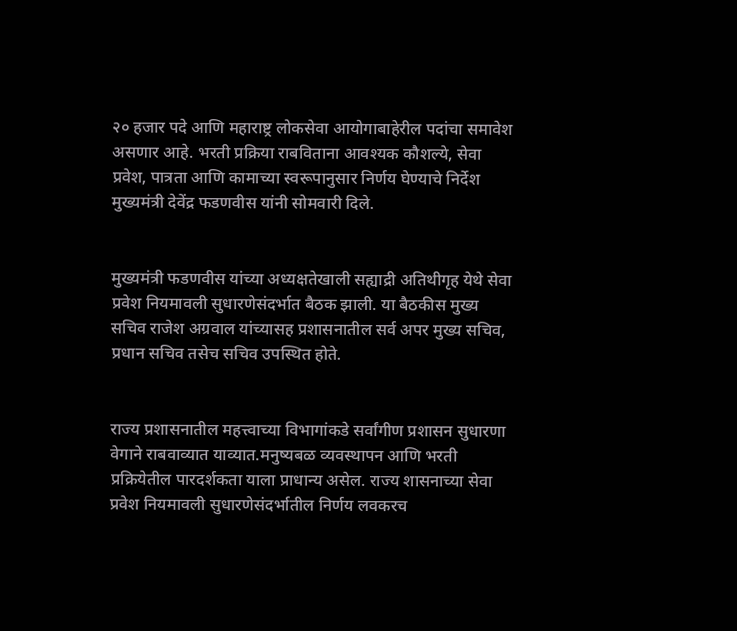२० हजार पदे आणि महाराष्ट्र लोकसेवा आयोगाबाहेरील पदांचा समावेश असणार आहे. भरती प्रक्रिया राबविताना आवश्यक कौशल्ये, सेवा प्रवेश, पात्रता आणि कामाच्या स्वरूपानुसार निर्णय घेण्याचे निर्देश मुख्यमंत्री देवेंद्र फडणवीस यांनी सोमवारी दिले.


मुख्यमंत्री फडणवीस यांच्या अध्यक्षतेखाली सह्याद्री अतिथीगृह येथे सेवा प्रवेश नियमावली सुधारणेसंदर्भात बैठक झाली. या बैठकीस मुख्य सचिव राजेश अग्रवाल यांच्यासह प्रशासनातील सर्व अपर मुख्य सचिव, प्रधान सचिव तसेच सचिव उपस्थित होते.


राज्य प्रशासनातील महत्त्वाच्या विभागांकडे सर्वांगीण प्रशासन सुधारणा वेगाने राबवाव्यात याव्यात.मनुष्यबळ व्यवस्थापन आणि भरती प्रक्रियेतील पारदर्शकता याला प्राधान्य असेल. राज्य शासनाच्या सेवा प्रवेश नियमावली सुधारणेसंदर्भातील निर्णय लवकरच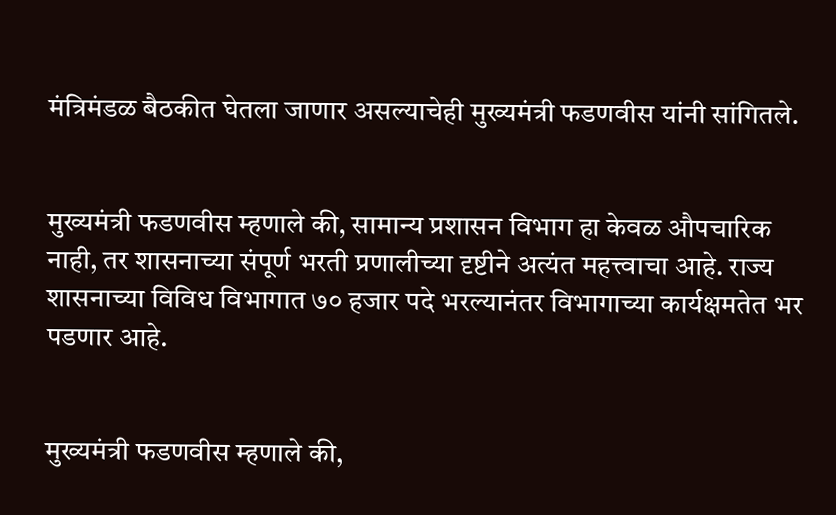मंत्रिमंडळ बैठकीत घेतला जाणार असल्याचेही मुख्यमंत्री फडणवीस यांनी सांगितले.


मुख्यमंत्री फडणवीस म्हणाले की, सामान्य प्रशासन विभाग हा केवळ औपचारिक नाही, तर शासनाच्या संपूर्ण भरती प्रणालीच्या दृष्टीने अत्यंत महत्त्वाचा आहे. राज्य शासनाच्या विविध विभागात ७० हजार पदे भरल्यानंतर विभागाच्या कार्यक्षमतेत भर पडणार आहे.


मुख्यमंत्री फडणवीस म्हणाले की,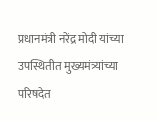प्रधानमंत्री नरेंद्र मोदी यांच्या उपस्थितीत मुख्यमंत्र्यांच्या परिषदेत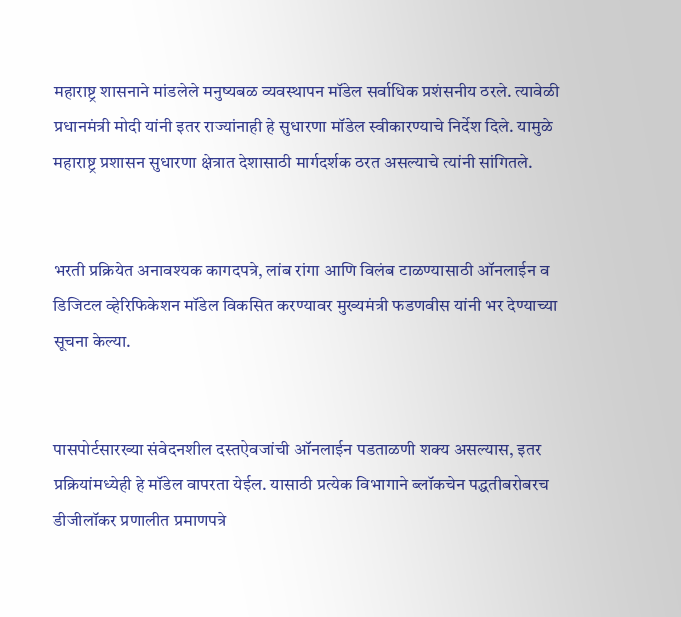महाराष्ट्र शासनाने मांडलेले मनुष्यबळ व्यवस्थापन मॉडेल सर्वाधिक प्रशंसनीय ठरले. त्यावेळी प्रधानमंत्री मोदी यांनी इतर राज्यांनाही हे सुधारणा मॉडेल स्वीकारण्याचे निर्देश दिले. यामुळे महाराष्ट्र प्रशासन सुधारणा क्षेत्रात देशासाठी मार्गदर्शक ठरत असल्याचे त्यांनी सांगितले.


भरती प्रक्रियेत अनावश्यक कागदपत्रे, लांब रांगा आणि विलंब टाळण्यासाठी ऑनलाईन व डिजिटल व्हेरिफिकेशन मॉडेल विकसित करण्यावर मुख्यमंत्री फडणवीस यांनी भर देण्याच्या सूचना केल्या.


पासपोर्टसारख्या संवेदनशील दस्तऐवजांची ऑनलाईन पडताळणी शक्य असल्यास, इतर प्रक्रियांमध्येही हे मॉडेल वापरता येईल. यासाठी प्रत्येक विभागाने ब्लॉकचेन पद्धतीबरोबरच डीजीलॉकर प्रणालीत प्रमाणपत्रे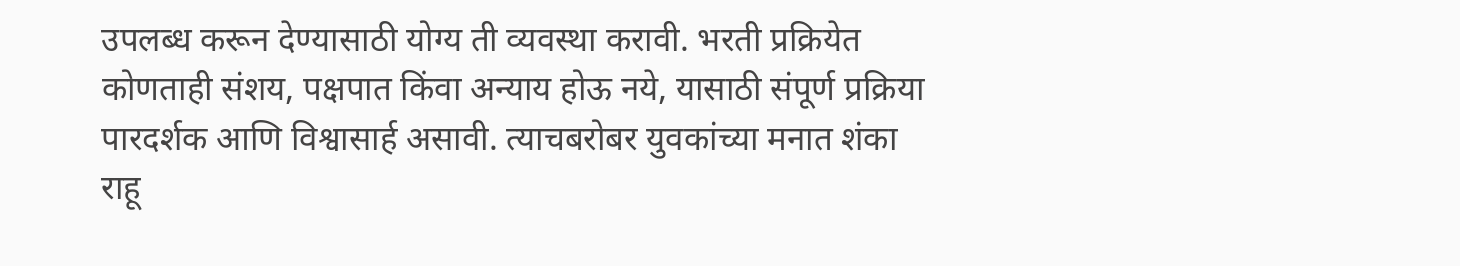उपलब्ध करून देण्यासाठी योग्य ती व्यवस्था करावी. भरती प्रक्रियेत कोणताही संशय, पक्षपात किंवा अन्याय होऊ नये, यासाठी संपूर्ण प्रक्रिया पारदर्शक आणि विश्वासार्ह असावी. त्याचबरोबर युवकांच्या मनात शंका राहू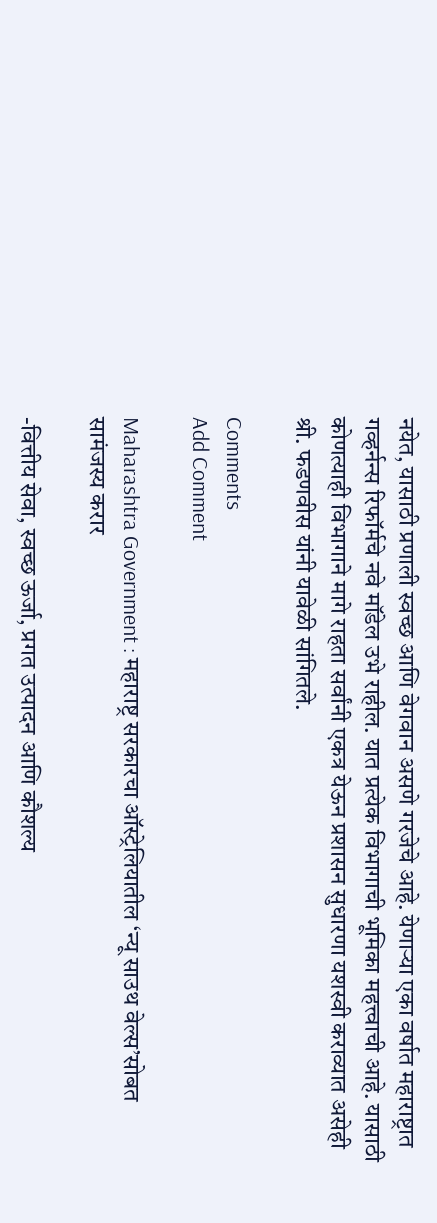नयेत, यासाठी प्रणाली स्वच्छ आणि वेगवान असणे गरजेचे आहे. येणाऱ्या एका वर्षात महाराष्ट्रात गव्हर्नन्स रिफॉर्मचे नवे मॉडेल उभे राहील. यात प्रत्येक विभागाची भूमिका महत्त्वाची आहे. यासाठी कोणत्याही विभागाने मागे राहता सर्वांनी एकत्र येऊन प्रशासन सुधारणा यशस्वी कराव्यात असेही श्री. फडणवीस यांनी यावेळी सांगितले.

Comments
Add Comment

Maharashtra Government : महाराष्ट्र सरकारचा ऑस्ट्रेलियातील ‘न्यू साउथ वेल्स’सोबत सामंजस्य करार

-वित्तीय सेवा, स्वच्छ ऊर्जा, प्रगत उत्पादन आणि कौशल्य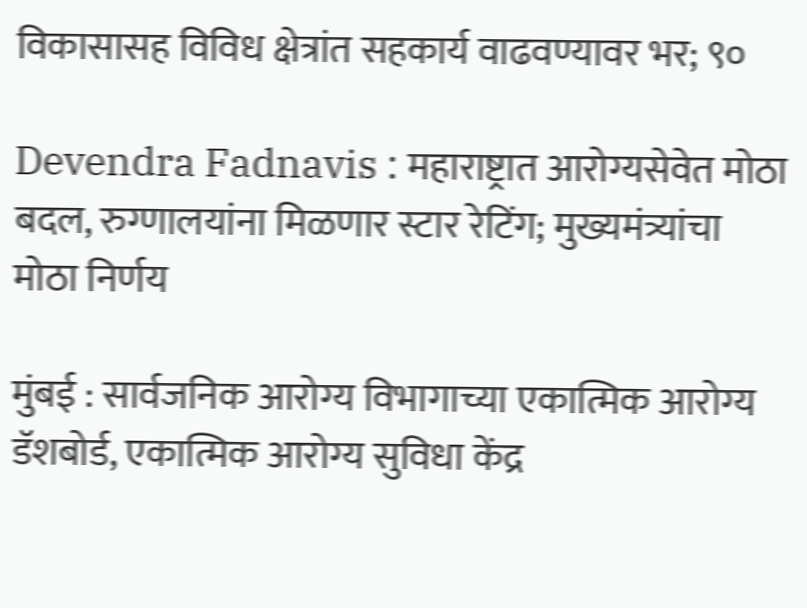विकासासह विविध क्षेत्रांत सहकार्य वाढवण्यावर भर; ९०

Devendra Fadnavis : महाराष्ट्रात आरोग्यसेवेत मोठा बदल, रुग्णालयांना मिळणार स्टार रेटिंग; मुख्यमंत्र्यांचा मोठा निर्णय

मुंबई : सार्वजनिक आरोग्य विभागाच्या एकात्मिक आरोग्य डॅशबोर्ड, एकात्मिक आरोग्य सुविधा केंद्र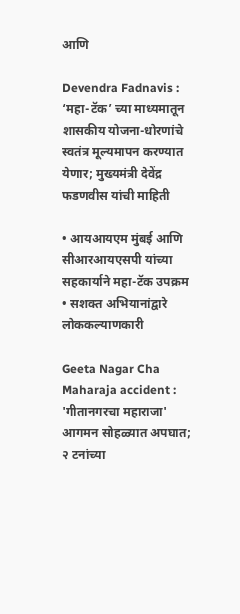आणि

Devendra Fadnavis : ‘महा-टॅक’ च्या माध्यमातून शासकीय योजना-धोरणांचे स्वतंत्र मूल्यमापन करण्यात येणार; मुख्यमंत्री देवेंद्र फडणवीस यांची माहिती

• आयआयएम मुंबई आणि सीआरआयएसपी यांच्या सहकार्याने महा-टॅक उपक्रम • सशक्त अभियानांद्वारे लोककल्याणकारी

Geeta Nagar Cha Maharaja accident : 'गीतानगरचा महाराजा' आगमन सोहळ्यात अपघात; २ टनांच्या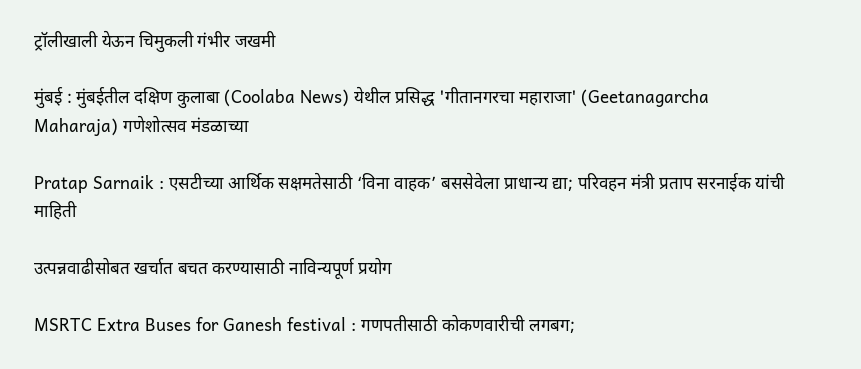ट्रॉलीखाली येऊन चिमुकली गंभीर जखमी

मुंबई : मुंबईतील दक्षिण कुलाबा (Coolaba News) येथील प्रसिद्ध 'गीतानगरचा महाराजा' (Geetanagarcha Maharaja) गणेशोत्सव मंडळाच्या

Pratap Sarnaik : एसटीच्या आर्थिक सक्षमतेसाठी ‘विना वाहक’ बससेवेला प्राधान्य द्या; परिवहन मंत्री प्रताप सरनाईक यांची माहिती

उत्पन्नवाढीसोबत खर्चात बचत करण्यासाठी नाविन्यपूर्ण प्रयोग

MSRTC Extra Buses for Ganesh festival : गणपतीसाठी कोकणवारीची लगबग;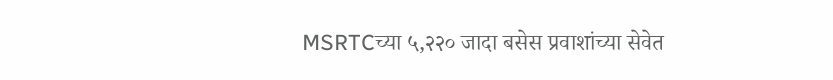MSRTCच्या ५,२२० जादा बसेस प्रवाशांच्या सेवेत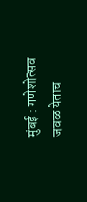मुंबई : गणेशोत्सव जवळ येताच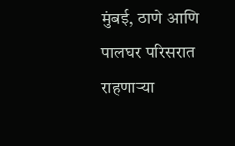मुंबई, ठाणे आणि पालघर परिसरात राहणाऱ्या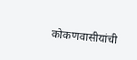कोकणवासीयांची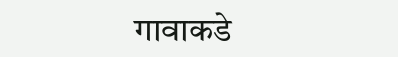गावाकडे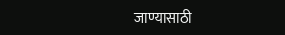जाण्यासाठी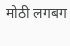मोठी लगबग